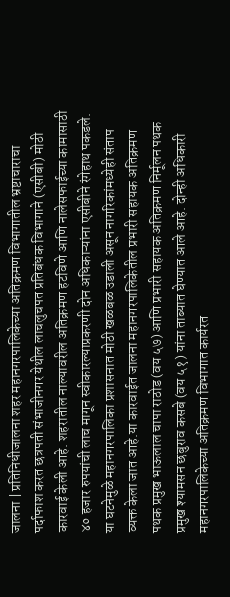जालना | प्रतिनिधीजालना शहर महानगरपालिकेच्या अतिक्रमण विभागातील भ्रष्टाचाराचा पर्दाफाश करत छत्रपती संभाजीनगर येथील लाचलुचपत प्रतिबंधक विभागाने (एसीबी) मोठी कारवाई केली आहे. शहरातील नाल्यावरील अतिक्रमण हटविणे आणि नालेसफाईच्या कामासाठी ४० हजार रुपयांची लाच मागून स्वीकारल्याप्रकरणी दोन अधिकाऱ्यांना एसीबीने रंगेहाथ पकडले. या घटनेमुळे महानगरपालिका प्रशासनात मोठी खळबळ उडाली असून नागरिकांमध्येही संताप व्यक्त केला जात आहे.या कारवाईत जालना महानगरपालिकेतील प्रभारी सहायक अतिक्रमण पथक प्रमुख भाऊलाल चापा राठोड (वय ५७) आणि प्रभारी सहायक अतिक्रमण निर्मूलन पथक प्रमुख श्यामसन छबुराव कसबे (वय ५१) यांना ताब्यात घेण्यात आले आहे. दोन्ही अधिकारी महानगरपालिकेच्या अतिक्रमण विभागात कार्यरत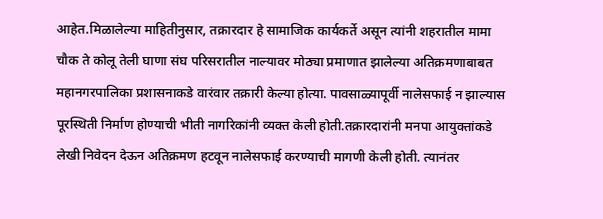आहेत.मिळालेल्या माहितीनुसार, तक्रारदार हे सामाजिक कार्यकर्ते असून त्यांनी शहरातील मामा चौक ते कोलू तेली घाणा संघ परिसरातील नाल्यावर मोठ्या प्रमाणात झालेल्या अतिक्रमणाबाबत महानगरपालिका प्रशासनाकडे वारंवार तक्रारी केल्या होत्या. पावसाळ्यापूर्वी नालेसफाई न झाल्यास पूरस्थिती निर्माण होण्याची भीती नागरिकांनी व्यक्त केली होती.तक्रारदारांनी मनपा आयुक्तांकडे लेखी निवेदन देऊन अतिक्रमण हटवून नालेसफाई करण्याची मागणी केली होती. त्यानंतर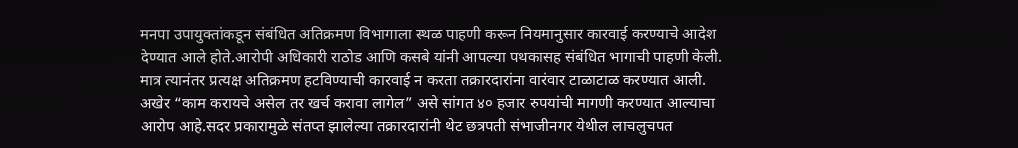मनपा उपायुक्तांकडून संबंधित अतिक्रमण विभागाला स्थळ पाहणी करून नियमानुसार कारवाई करण्याचे आदेश देण्यात आले होते.आरोपी अधिकारी राठोड आणि कसबे यांनी आपल्या पथकासह संबंधित भागाची पाहणी केली. मात्र त्यानंतर प्रत्यक्ष अतिक्रमण हटविण्याची कारवाई न करता तक्रारदारांना वारंवार टाळाटाळ करण्यात आली. अखेर “काम करायचे असेल तर खर्च करावा लागेल” असे सांगत ४० हजार रुपयांची मागणी करण्यात आल्याचा आरोप आहे.सदर प्रकारामुळे संतप्त झालेल्या तक्रारदारांनी थेट छत्रपती संभाजीनगर येथील लाचलुचपत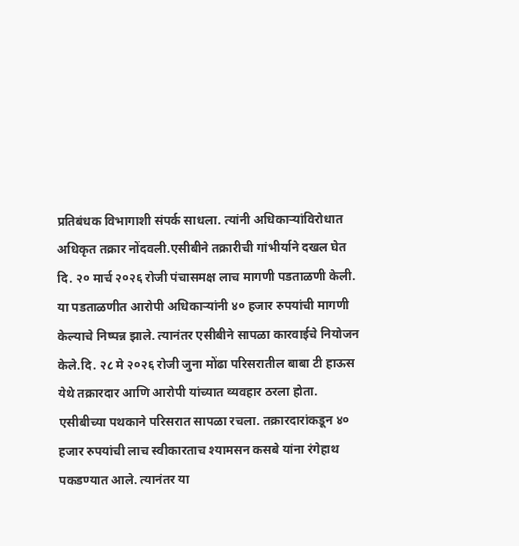प्रतिबंधक विभागाशी संपर्क साधला. त्यांनी अधिकाऱ्यांविरोधात अधिकृत तक्रार नोंदवली.एसीबीने तक्रारीची गांभीर्याने दखल घेत दि. २० मार्च २०२६ रोजी पंचासमक्ष लाच मागणी पडताळणी केली. या पडताळणीत आरोपी अधिकाऱ्यांनी ४० हजार रुपयांची मागणी केल्याचे निष्पन्न झाले. त्यानंतर एसीबीने सापळा कारवाईचे नियोजन केले.दि. २८ मे २०२६ रोजी जुना मोंढा परिसरातील बाबा टी हाऊस येथे तक्रारदार आणि आरोपी यांच्यात व्यवहार ठरला होता. एसीबीच्या पथकाने परिसरात सापळा रचला. तक्रारदारांकडून ४० हजार रुपयांची लाच स्वीकारताच श्यामसन कसबे यांना रंगेहाथ पकडण्यात आले. त्यानंतर या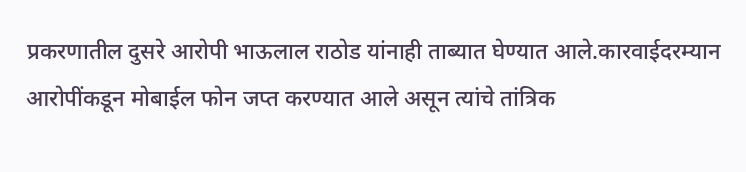प्रकरणातील दुसरे आरोपी भाऊलाल राठोड यांनाही ताब्यात घेण्यात आले.कारवाईदरम्यान आरोपींकडून मोबाईल फोन जप्त करण्यात आले असून त्यांचे तांत्रिक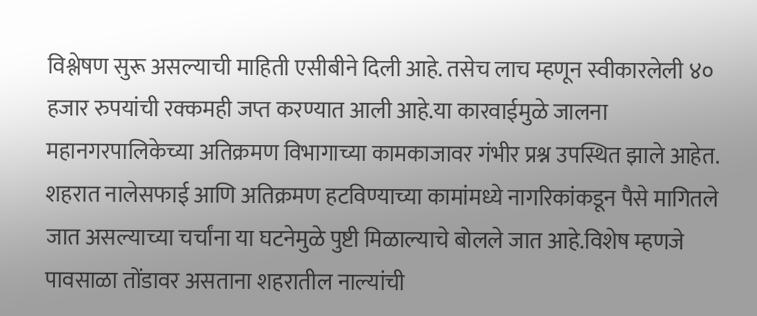विश्लेषण सुरू असल्याची माहिती एसीबीने दिली आहे. तसेच लाच म्हणून स्वीकारलेली ४० हजार रुपयांची रक्कमही जप्त करण्यात आली आहे.या कारवाईमुळे जालना महानगरपालिकेच्या अतिक्रमण विभागाच्या कामकाजावर गंभीर प्रश्न उपस्थित झाले आहेत. शहरात नालेसफाई आणि अतिक्रमण हटविण्याच्या कामांमध्ये नागरिकांकडून पैसे मागितले जात असल्याच्या चर्चांना या घटनेमुळे पुष्टी मिळाल्याचे बोलले जात आहे.विशेष म्हणजे पावसाळा तोंडावर असताना शहरातील नाल्यांची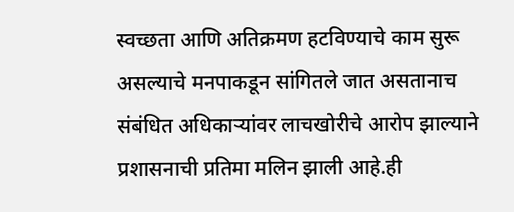स्वच्छता आणि अतिक्रमण हटविण्याचे काम सुरू असल्याचे मनपाकडून सांगितले जात असतानाच संबंधित अधिकाऱ्यांवर लाचखोरीचे आरोप झाल्याने प्रशासनाची प्रतिमा मलिन झाली आहे.ही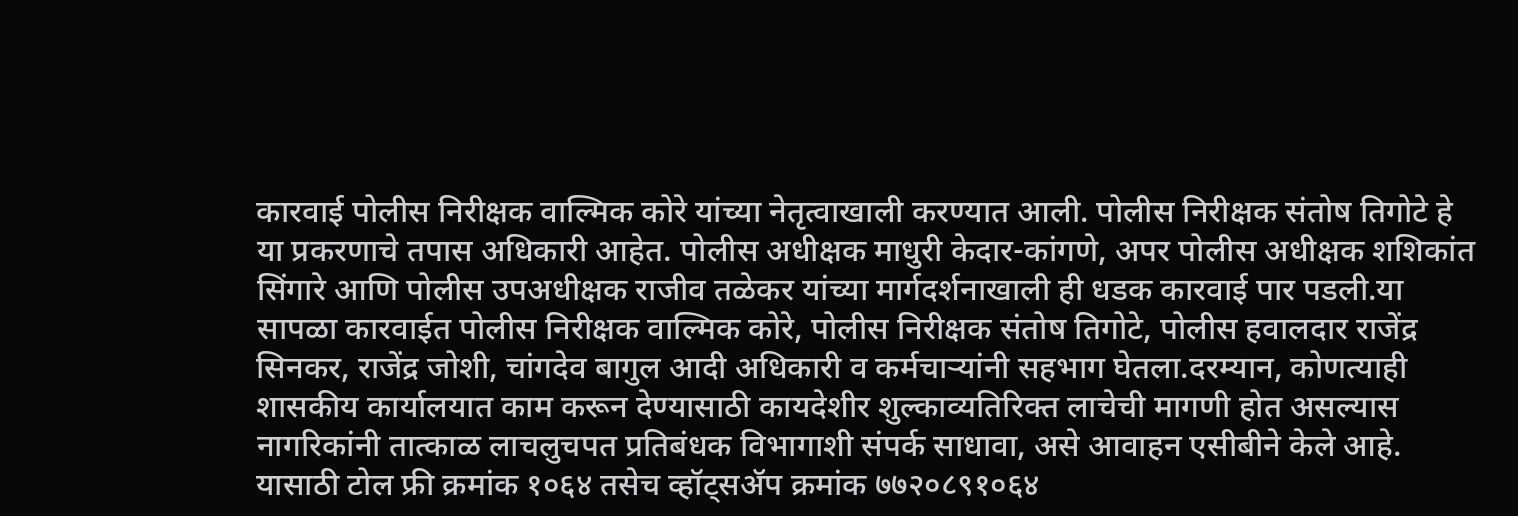कारवाई पोलीस निरीक्षक वाल्मिक कोरे यांच्या नेतृत्वाखाली करण्यात आली. पोलीस निरीक्षक संतोष तिगोटे हे या प्रकरणाचे तपास अधिकारी आहेत. पोलीस अधीक्षक माधुरी केदार-कांगणे, अपर पोलीस अधीक्षक शशिकांत सिंगारे आणि पोलीस उपअधीक्षक राजीव तळेकर यांच्या मार्गदर्शनाखाली ही धडक कारवाई पार पडली.या सापळा कारवाईत पोलीस निरीक्षक वाल्मिक कोरे, पोलीस निरीक्षक संतोष तिगोटे, पोलीस हवालदार राजेंद्र सिनकर, राजेंद्र जोशी, चांगदेव बागुल आदी अधिकारी व कर्मचाऱ्यांनी सहभाग घेतला.दरम्यान, कोणत्याही शासकीय कार्यालयात काम करून देण्यासाठी कायदेशीर शुल्काव्यतिरिक्त लाचेची मागणी होत असल्यास नागरिकांनी तात्काळ लाचलुचपत प्रतिबंधक विभागाशी संपर्क साधावा, असे आवाहन एसीबीने केले आहे. यासाठी टोल फ्री क्रमांक १०६४ तसेच व्हॉट्सॲप क्रमांक ७७२०८९१०६४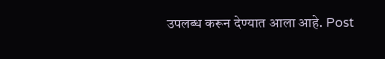उपलब्ध करून देण्यात आला आहे. Post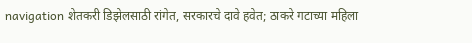navigation शेतकरी डिझेलसाठी रांगेत, सरकारचे दावे हवेत; ठाकरे गटाच्या महिला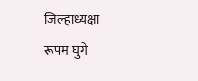जिल्हाध्यक्षा रूपम घुगे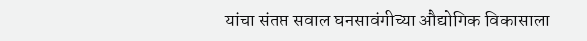यांचा संतप्त सवाल घनसावंगीच्या औद्योगिक विकासाला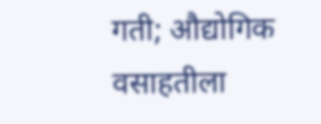गती; औद्योगिक वसाहतीला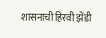शासनाची हिरवी झेंडी